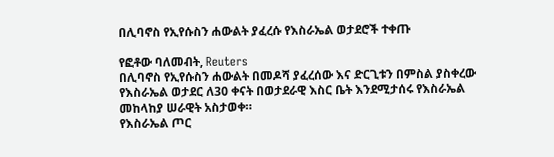በሊባኖስ የኢየሱስን ሐውልት ያፈረሱ የእስራኤል ወታደሮች ተቀጡ

የፎቶው ባለመብት, Reuters
በሊባኖስ የኢየሱስን ሐውልት በመዶሻ ያፈረሰው እና ድርጊቱን በምስል ያስቀረው የእስራኤል ወታደር ለ30 ቀናት በወታደራዊ እስር ቤት እንደሚታሰሩ የእስራኤል መከላከያ ሠራዊት አስታወቀ።
የእስራኤል ጦር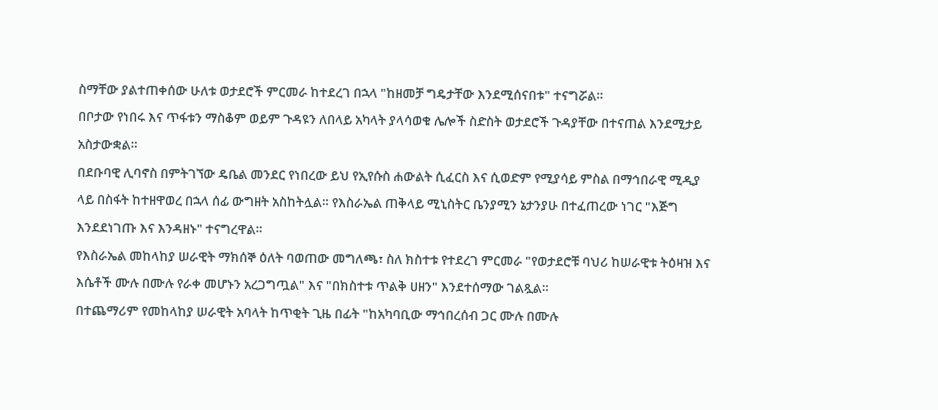ስማቸው ያልተጠቀሰው ሁለቱ ወታደሮች ምርመራ ከተደረገ በኋላ "ከዘመቻ ግዴታቸው እንደሚሰናበቱ" ተናግሯል።
በቦታው የነበሩ እና ጥፋቱን ማስቆም ወይም ጉዳዩን ለበላይ አካላት ያላሳወቁ ሌሎች ስድስት ወታደሮች ጉዳያቸው በተናጠል እንደሚታይ አስታውቋል።
በደቡባዊ ሊባኖስ በምትገኘው ዴቤል መንደር የነበረው ይህ የኢየሱስ ሐውልት ሲፈርስ እና ሲወድም የሚያሳይ ምስል በማኅበራዊ ሚዲያ ላይ በስፋት ከተዘዋወረ በኋላ ሰፊ ውግዘት አስከትሏል። የእስራኤል ጠቅላይ ሚኒስትር ቤንያሚን ኔታንያሁ በተፈጠረው ነገር "እጅግ እንደደነገጡ እና እንዳዘኑ" ተናግረዋል።
የእስራኤል መከላከያ ሠራዊት ማክሰኞ ዕለት ባወጠው መግለጫ፣ ስለ ክስተቱ የተደረገ ምርመራ "የወታደሮቹ ባህሪ ከሠራዊቱ ትዕዛዝ እና እሴቶች ሙሉ በሙሉ የራቀ መሆኑን አረጋግጧል" እና "በክስተቱ ጥልቅ ሀዘን" እንደተሰማው ገልጿል።
በተጨማሪም የመከላከያ ሠራዊት አባላት ከጥቂት ጊዜ በፊት "ከአካባቢው ማኅበረሰብ ጋር ሙሉ በሙሉ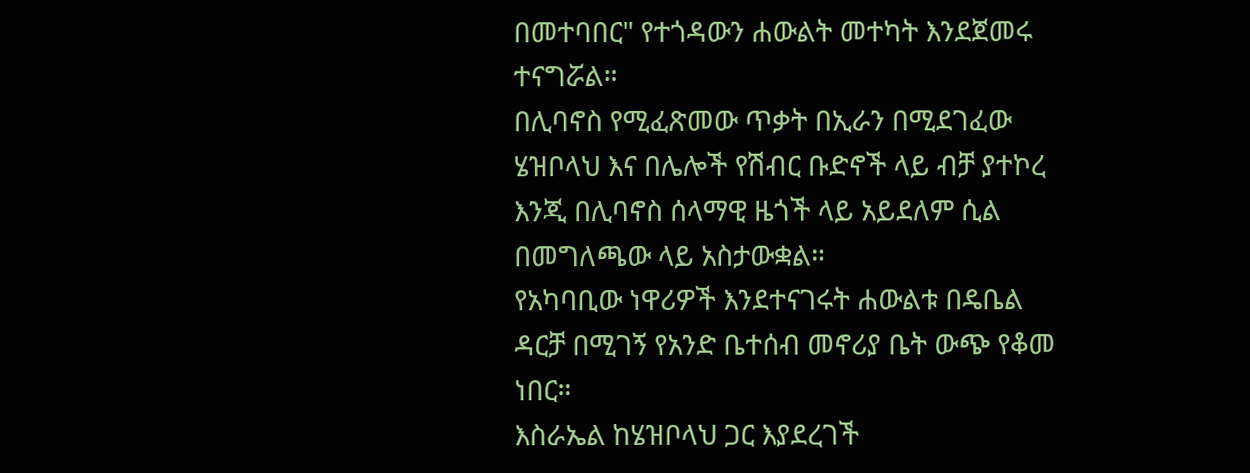በመተባበር" የተጎዳውን ሐውልት መተካት እንደጀመሩ ተናግሯል።
በሊባኖስ የሚፈጽመው ጥቃት በኢራን በሚደገፈው ሄዝቦላህ እና በሌሎች የሽብር ቡድኖች ላይ ብቻ ያተኮረ እንጂ በሊባኖስ ሰላማዊ ዜጎች ላይ አይደለም ሲል በመግለጫው ላይ አስታውቋል።
የአካባቢው ነዋሪዎች እንደተናገሩት ሐውልቱ በዴቤል ዳርቻ በሚገኝ የአንድ ቤተሰብ መኖሪያ ቤት ውጭ የቆመ ነበር።
እስራኤል ከሄዝቦላህ ጋር እያደረገች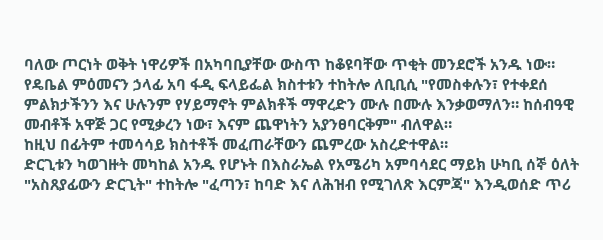ባለው ጦርነት ወቅት ነዋሪዎች በአካባቢያቸው ውስጥ ከቆዩባቸው ጥቂት መንደሮች አንዱ ነው።
የዴቤል ምዕመናን ኃላፊ አባ ፋዲ ፍላይፌል ክስተቱን ተከትሎ ለቢቢሲ "የመስቀሉን፣ የተቀደሰ ምልክታችንን እና ሁሉንም የሃይማኖት ምልክቶች ማዋረድን ሙሉ በሙሉ እንቃወማለን። ከሰብዓዊ መብቶች አዋጅ ጋር የሚቃረን ነው፣ እናም ጨዋነትን አያንፀባርቅም" ብለዋል።
ከዚህ በፊትም ተመሳሳይ ክስተቶች መፈጠራቸውን ጨምረው አስረድተዋል።
ድርጊቱን ካወገዙት መካከል አንዱ የሆኑት በእስራኤል የአሜሪካ አምባሳደር ማይክ ሁካቢ ሰኞ ዕለት "አስጸያፊውን ድርጊት" ተከትሎ "ፈጣን፣ ከባድ እና ለሕዝብ የሚገለጽ እርምጃ" እንዲወሰድ ጥሪ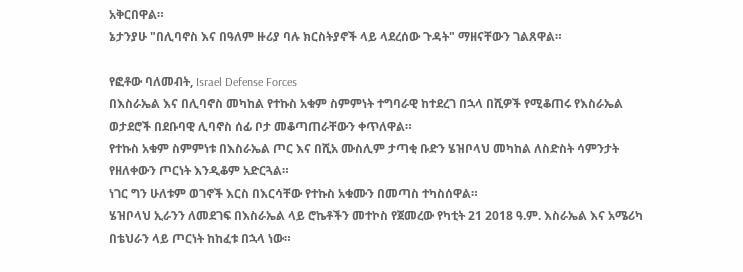አቅርበዋል።
ኔታንያሁ "በሊባኖስ እና በዓለም ዙሪያ ባሉ ክርስትያኖች ላይ ላደረሰው ጉዳት" ማዘናቸውን ገልጸዋል።

የፎቶው ባለመብት, Israel Defense Forces
በእስራኤል እና በሊባኖስ መካከል የተኩስ አቁም ስምምነት ተግባራዊ ከተደረገ በኋላ በሺዎች የሚቆጠሩ የእስራኤል ወታደሮች በደቡባዊ ሊባኖስ ሰፊ ቦታ መቆጣጠራቸውን ቀጥለዋል።
የተኩስ አቁም ስምምነቱ በእስራኤል ጦር እና በሺአ ሙስሊም ታጣቂ ቡድን ሄዝቦላህ መካከል ለስድስት ሳምንታት የዘለቀውን ጦርነት እንዲቆም አድርጓል።
ነገር ግን ሁለቱም ወገኖች እርስ በእርሳቸው የተኩስ አቁሙን በመጣስ ተካስሰዋል።
ሄዝቦላህ ኢራንን ለመደገፍ በእስራኤል ላይ ሮኬቶችን መተኮስ የጀመረው የካቲት 21 2018 ዓ.ም. እስራኤል እና አሜሪካ በቴህራን ላይ ጦርነት ከከፈቱ በኋላ ነው።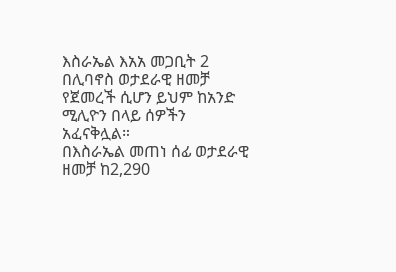እስራኤል እአአ መጋቢት 2 በሊባኖስ ወታደራዊ ዘመቻ የጀመረች ሲሆን ይህም ከአንድ ሚሊዮን በላይ ሰዎችን አፈናቅሏል።
በእስራኤል መጠነ ሰፊ ወታደራዊ ዘመቻ ከ2,290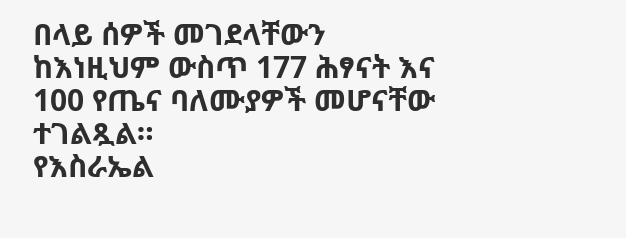በላይ ሰዎች መገደላቸውን ከእነዚህም ውስጥ 177 ሕፃናት እና 100 የጤና ባለሙያዎች መሆናቸው ተገልጿል።
የእስራኤል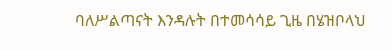ባለሥልጣናት እንዳሉት በተመሳሳይ ጊዜ በሄዝቦላህ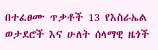በተፈፀሙ ጥቃቶች 13 የእስራኤል ወታደሮች እና ሁለት ሰላማዊ ዜጎች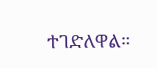ተገድለዋል።